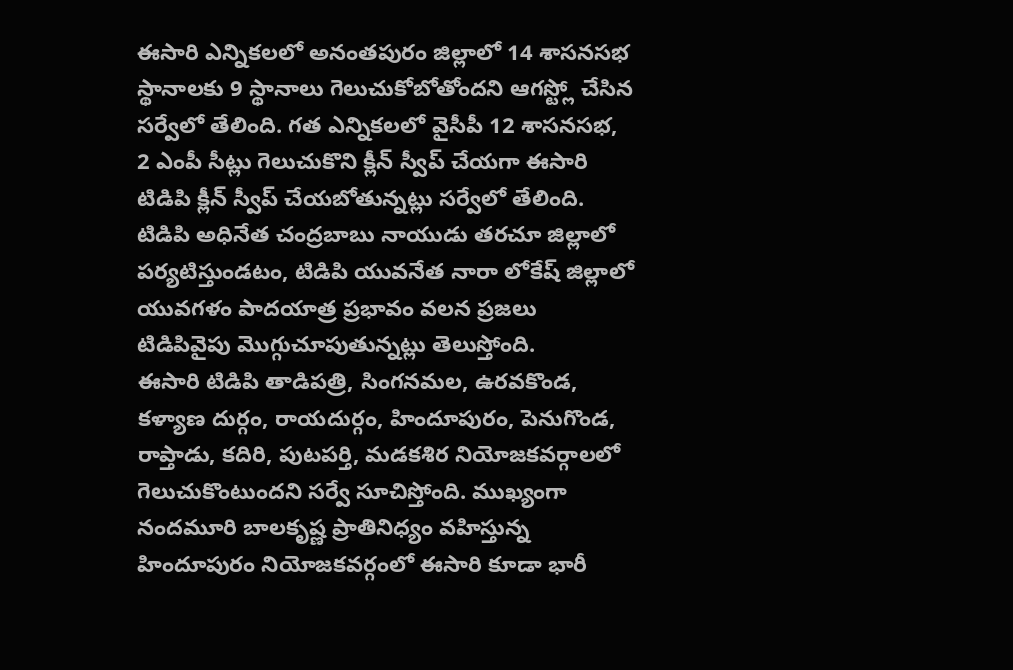ఈసారి ఎన్నికలలో అనంతపురం జిల్లాలో 14 శాసనసభ స్థానాలకు 9 స్థానాలు గెలుచుకోబోతోందని ఆగస్ట్లో చేసిన సర్వేలో తేలింది. గత ఎన్నికలలో వైసీపీ 12 శాసనసభ, 2 ఎంపీ సీట్లు గెలుచుకొని క్లీన్ స్వీప్ చేయగా ఈసారి టిడిపి క్లీన్ స్వీప్ చేయబోతున్నట్లు సర్వేలో తేలింది. టిడిపి అధినేత చంద్రబాబు నాయుడు తరచూ జిల్లాలో పర్యటిస్తుండటం, టిడిపి యువనేత నారా లోకేష్ జిల్లాలో యువగళం పాదయాత్ర ప్రభావం వలన ప్రజలు టిడిపివైపు మొగ్గుచూపుతున్నట్లు తెలుస్తోంది.
ఈసారి టిడిపి తాడిపత్రి, సింగనమల, ఉరవకొండ, కళ్యాణ దుర్గం, రాయదుర్గం, హిందూపురం, పెనుగొండ, రాప్తాడు, కదిరి, పుటపర్తి, మడకశిర నియోజకవర్గాలలో గెలుచుకొంటుందని సర్వే సూచిస్తోంది. ముఖ్యంగా నందమూరి బాలకృష్ణ ప్రాతినిధ్యం వహిస్తున్న హిందూపురం నియోజకవర్గంలో ఈసారి కూడా భారీ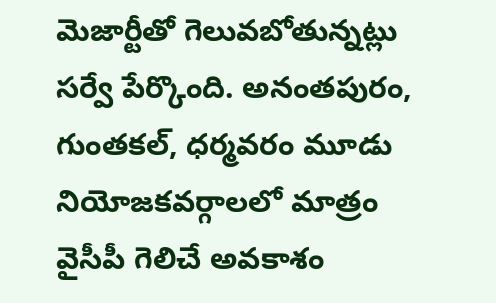మెజార్టీతో గెలువబోతున్నట్లు సర్వే పేర్కొంది. అనంతపురం, గుంతకల్, ధర్మవరం మూడు నియోజకవర్గాలలో మాత్రం వైసీపీ గెలిచే అవకాశం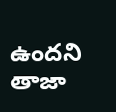ఉందని తాజా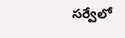సర్వేలో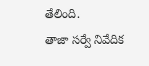తేలింది.
తాజా సర్వే నివేదిక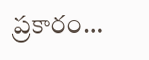ప్రకారం…